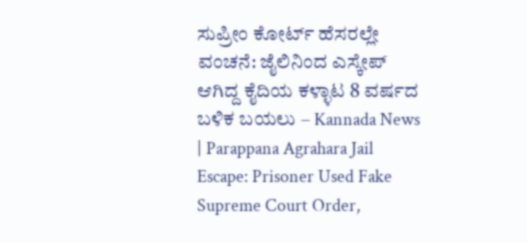ಸುಪ್ರೀಂ ಕೋರ್ಟ್ ಹೆಸರಲ್ಲೇ ವಂಚನೆ: ಜೈಲಿನಿಂದ ಎಸ್ಕೇಪ್ ಆಗಿದ್ದ ಕೈದಿಯ ಕಳ್ಳಾಟ 8 ವರ್ಷದ ಬಳಿಕ ಬಯಲು – Kannada News | Parappana Agrahara Jail Escape: Prisoner Used Fake Supreme Court Order,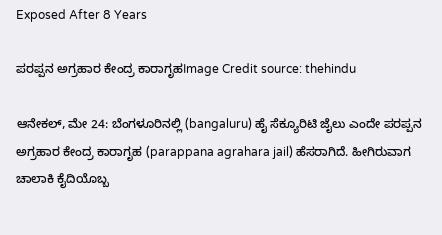Exposed After 8 Years

ಪರಪ್ಪನ ಅಗ್ರಹಾರ ಕೇಂದ್ರ ಕಾರಾಗೃಹImage Credit source: thehindu

ಆನೇಕಲ್, ಮೇ 24: ಬೆಂಗಳೂರಿನಲ್ಲಿ (bangaluru) ಹೈ ಸೆಕ್ಯೂರಿಟಿ ಜೈಲು ಎಂದೇ ಪರಪ್ಪನ ಅಗ್ರಹಾರ ಕೇಂದ್ರ ಕಾರಾಗೃಹ (parappana agrahara jail) ಹೆಸರಾಗಿದೆ. ಹೀಗಿರುವಾಗ ಚಾಲಾಕಿ ಕೈದಿಯೊಬ್ಬ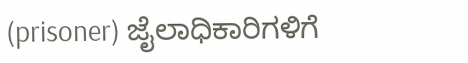(prisoner) ಜೈಲಾಧಿಕಾರಿಗಳಿಗೆ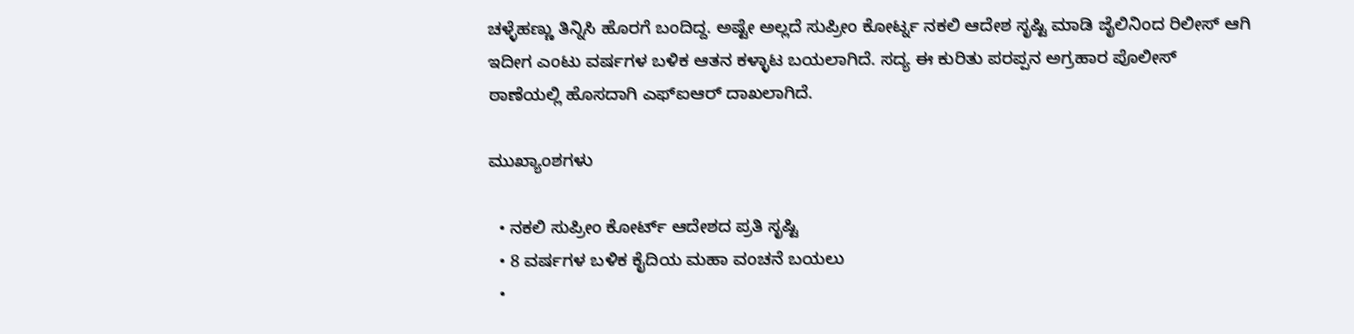ಚಳ್ಳೆಹಣ್ಣು ತಿನ್ನಿಸಿ ಹೊರಗೆ ಬಂದಿದ್ದ. ಅಷ್ಟೇ ಅಲ್ಲದೆ ಸುಪ್ರೀಂ ಕೋರ್ಟ್ನ ನಕಲಿ ಆದೇಶ ಸೃಷ್ಟಿ ಮಾಡಿ ಜೈಲಿನಿಂದ ರಿಲೀಸ್ ಆಗಿ ಇದೀಗ ಎಂಟು ವರ್ಷಗಳ ಬಳಿಕ ಆತನ ಕಳ್ಳಾಟ ಬಯಲಾಗಿದೆ. ಸದ್ಯ ಈ ಕುರಿತು ಪರಪ್ಪನ ಅಗ್ರಹಾರ ಪೊಲೀಸ್ ಠಾಣೆಯಲ್ಲಿ ಹೊಸದಾಗಿ ಎಫ್‌ಐಆರ್ ದಾಖಲಾಗಿದೆ.

ಮುಖ್ಯಾಂಶಗಳು

  • ನಕಲಿ ಸುಪ್ರೀಂ ಕೋರ್ಟ್ ಆದೇಶದ ಪ್ರತಿ ಸೃಷ್ಟಿ
  • 8 ವರ್ಷಗಳ ಬಳಿಕ ಕೈದಿಯ ಮಹಾ ವಂಚನೆ ಬಯಲು
  •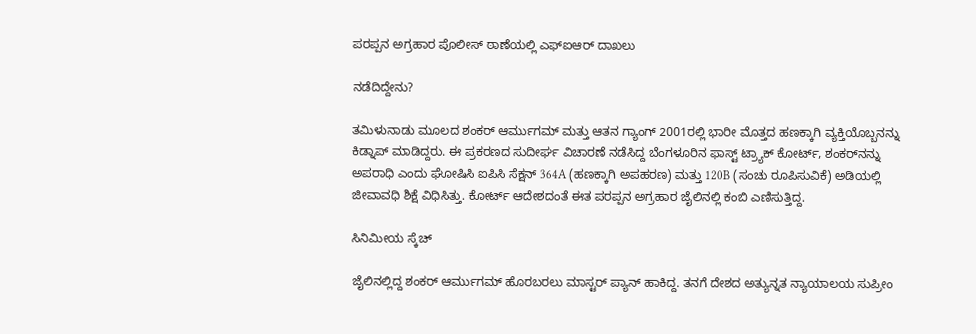ಪರಪ್ಪನ ಅಗ್ರಹಾರ ಪೊಲೀಸ್ ಠಾಣೆಯಲ್ಲಿ ಎಫ್‌ಐಆರ್ ದಾಖಲು

ನಡೆದಿದ್ದೇನು?

ತಮಿಳುನಾಡು ಮೂಲದ ಶಂಕರ್ ಆರ್ಮುಗಮ್ ಮತ್ತು ಆತನ ಗ್ಯಾಂಗ್ 2001ರಲ್ಲಿ ಭಾರೀ ಮೊತ್ತದ ಹಣಕ್ಕಾಗಿ ವ್ಯಕ್ತಿಯೊಬ್ಬನನ್ನು ಕಿಡ್ನಾಪ್ ಮಾಡಿದ್ದರು. ಈ ಪ್ರಕರಣದ ಸುದೀರ್ಘ ವಿಚಾರಣೆ ನಡೆಸಿದ್ದ ಬೆಂಗಳೂರಿನ ಫಾಸ್ಟ್ ಟ್ರ್ಯಾಕ್ ಕೋರ್ಟ್, ಶಂಕರ್‌ನನ್ನು ಅಪರಾಧಿ ಎಂದು ಘೋಷಿಸಿ ಐಪಿಸಿ ಸೆಕ್ಷನ್ 364A (ಹಣಕ್ಕಾಗಿ ಅಪಹರಣ) ಮತ್ತು 120B (ಸಂಚು ರೂಪಿಸುವಿಕೆ) ಅಡಿಯಲ್ಲಿ ಜೀವಾವಧಿ ಶಿಕ್ಷೆ ವಿಧಿಸಿತ್ತು. ಕೋರ್ಟ್ ಆದೇಶದಂತೆ ಈತ ಪರಪ್ಪನ ಅಗ್ರಹಾರ ಜೈಲಿನಲ್ಲಿ ಕಂಬಿ ಎಣಿಸುತ್ತಿದ್ದ.

ಸಿನಿಮೀಯ ಸ್ಕೆಚ್

ಜೈಲಿನಲ್ಲಿದ್ದ ಶಂಕರ್ ಆರ್ಮುಗಮ್ ಹೊರಬರಲು ಮಾಸ್ಟರ್ ಪ್ಯಾನ್ ಹಾಕಿದ್ದ. ತನಗೆ ದೇಶದ ಅತ್ಯುನ್ನತ ನ್ಯಾಯಾಲಯ ಸುಪ್ರೀಂ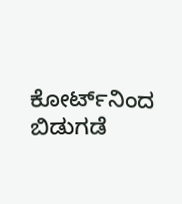ಕೋರ್ಟ್‌ನಿಂದ ಬಿಡುಗಡೆ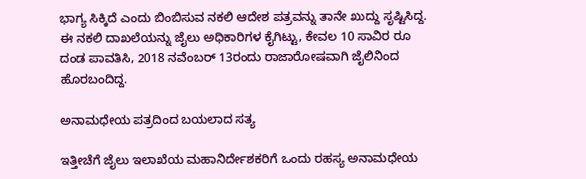ಭಾಗ್ಯ ಸಿಕ್ಕಿದೆ ಎಂದು ಬಿಂಬಿಸುವ ನಕಲಿ ಆದೇಶ ಪತ್ರವನ್ನು ತಾನೇ ಖುದ್ದು ಸೃಷ್ಟಿಸಿದ್ದ. ಈ ನಕಲಿ ದಾಖಲೆಯನ್ನು ಜೈಲು ಅಧಿಕಾರಿಗಳ ಕೈಗಿಟ್ಟು, ಕೇವಲ 10 ಸಾವಿರ ರೂ ದಂಡ ಪಾವತಿಸಿ, 2018 ನವೆಂಬರ್ 13ರಂದು ರಾಜಾರೋಷವಾಗಿ ಜೈಲಿನಿಂದ ಹೊರಬಂದಿದ್ದ.

ಅನಾಮಧೇಯ ಪತ್ರದಿಂದ ಬಯಲಾದ ಸತ್ಯ

ಇತ್ತೀಚೆಗೆ ಜೈಲು ಇಲಾಖೆಯ ಮಹಾನಿರ್ದೇಶಕರಿಗೆ ಒಂದು ರಹಸ್ಯ ಅನಾಮಧೇಯ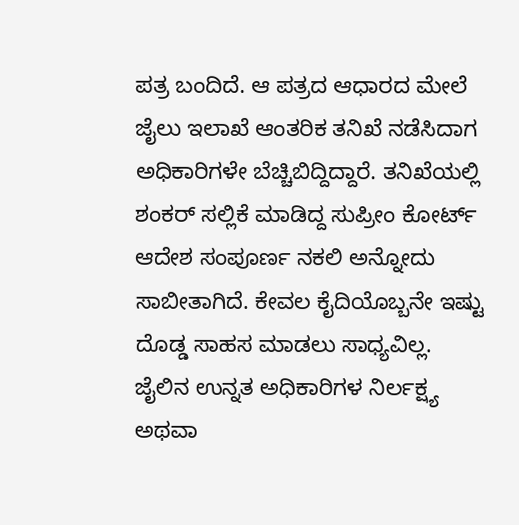ಪತ್ರ ಬಂದಿದೆ. ಆ ಪತ್ರದ ಆಧಾರದ ಮೇಲೆ ಜೈಲು ಇಲಾಖೆ ಆಂತರಿಕ ತನಿಖೆ ನಡೆಸಿದಾಗ ಅಧಿಕಾರಿಗಳೇ ಬೆಚ್ಚಿಬಿದ್ದಿದ್ದಾರೆ. ತನಿಖೆಯಲ್ಲಿ ಶಂಕರ್ ಸಲ್ಲಿಕೆ ಮಾಡಿದ್ದ ಸುಪ್ರೀಂ ಕೋರ್ಟ್ ಆದೇಶ ಸಂಪೂರ್ಣ ನಕಲಿ ಅನ್ನೋದು ಸಾಬೀತಾಗಿದೆ. ಕೇವಲ ಕೈದಿಯೊಬ್ಬನೇ ಇಷ್ಟು ದೊಡ್ಡ ಸಾಹಸ ಮಾಡಲು ಸಾಧ್ಯವಿಲ್ಲ. ಜೈಲಿನ ಉನ್ನತ ಅಧಿಕಾರಿಗಳ ನಿರ್ಲಕ್ಷ್ಯ ಅಥವಾ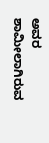ಅವರ ಶಾಮೀಲಾಗಿರುವ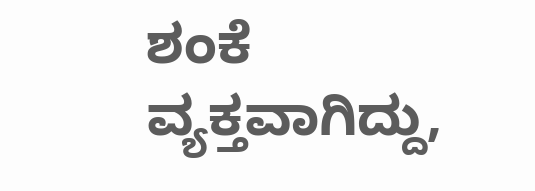ಶಂಕೆ ವ್ಯಕ್ತವಾಗಿದ್ದು,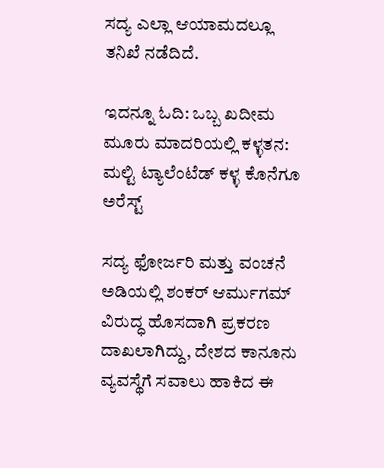ಸದ್ಯ ಎಲ್ಲಾ ಆಯಾಮದಲ್ಲೂ ತನಿಖೆ ನಡೆದಿದೆ.

ಇದನ್ನೂ ಓದಿ: ಒಬ್ಬ ಖದೀಮ ಮೂರು ಮಾದರಿಯಲ್ಲಿ ಕಳ್ಳತನ: ಮಲ್ಟಿ ಟ್ಯಾಲೆಂಟೆಡ್ ಕಳ್ಳ ಕೊನೆಗೂ ಅರೆಸ್ಟ್

ಸದ್ಯ ಫೋರ್ಜರಿ ಮತ್ತು ವಂಚನೆ ಅಡಿಯಲ್ಲಿ ಶಂಕರ್ ಆರ್ಮುಗಮ್ ವಿರುದ್ಧ ಹೊಸದಾಗಿ ಪ್ರಕರಣ ದಾಖಲಾಗಿದ್ದು, ದೇಶದ ಕಾನೂನು ವ್ಯವಸ್ಥೆಗೆ ಸವಾಲು ಹಾಕಿದ ಈ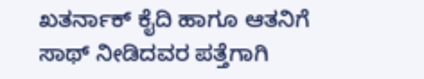ಖತರ್ನಾಕ್ ಕೈದಿ ಹಾಗೂ ಆತನಿಗೆ ಸಾಥ್ ನೀಡಿದವರ ಪತ್ತೆಗಾಗಿ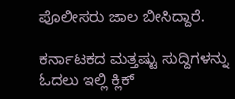ಪೊಲೀಸರು ಜಾಲ ಬೀಸಿದ್ದಾರೆ.

ಕರ್ನಾಟಕದ ಮತ್ತಷ್ಟು ಸುದ್ದಿಗಳನ್ನು ಓದಲು ಇಲ್ಲಿ ಕ್ಲಿಕ್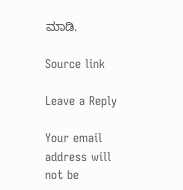ಮಾಡಿ.

Source link

Leave a Reply

Your email address will not be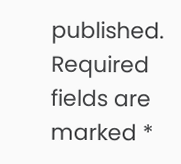published. Required fields are marked *